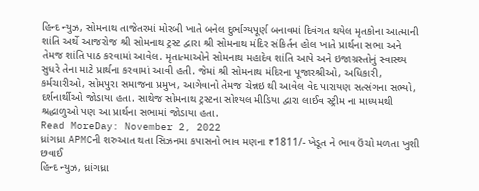હિન્દ ન્યુઝ, સોમનાથ તાજેતરમાં મોરબી ખાતે બનેલ દુર્ભાગ્યપૂર્ણ બનાવમાં દિવંગત થયેલ મૃતકોના આત્માની શાંતિ અર્થે આજરોજ શ્રી સોમનાથ ટ્રસ્ટ દ્વારા શ્રી સોમનાથ મંદિર સંકિર્તન હોલ ખાતે પ્રાર્થના સભા અને તેમજ શાંતિ પાઠ કરવામાં આવેલ. મૃતાત્માઓને સોમનાથ મહાદેવ શાંતિ આપે અને ઇજાગ્રસ્તોનું સ્વાસ્થ્ય સુધરે તેના માટે પ્રાર્થના કરવામાં આવી હતી. જેમાં શ્રી સોમનાથ મંદિરના પૂજારશ્રીઓ, અધિકારી, કર્મચારીઓ, સોમપુરા સમાજના પ્રમુખ, આગેવાનો તેમજ ચેન્નઇ થી આવેલ વેદ પારાયણ સત્સંગના સભ્યો, દર્શનાર્થીઓ જોડાયા હતા. સાથેજ સોમનાથ ટ્રસ્ટના સોશ્યલ મીડિયા દ્વારા લાઈવ સ્ટ્રીમ ના માધ્યમથી શ્રદ્ધાળુઓ પણ આ પ્રાર્થના સભામાં જોડાયા હતા.
Read MoreDay: November 2, 2022
ધ્રાંગધ્રા APMCની શરુઆત થતા સિઝનમા કપાસનો ભાવ મણના ₹1811/- ખેડૂત ને ભાવ ઉંચો મળતા ખુશી છવાઈ
હિન્દ ન્યુઝ, ધ્રાંગધ્રા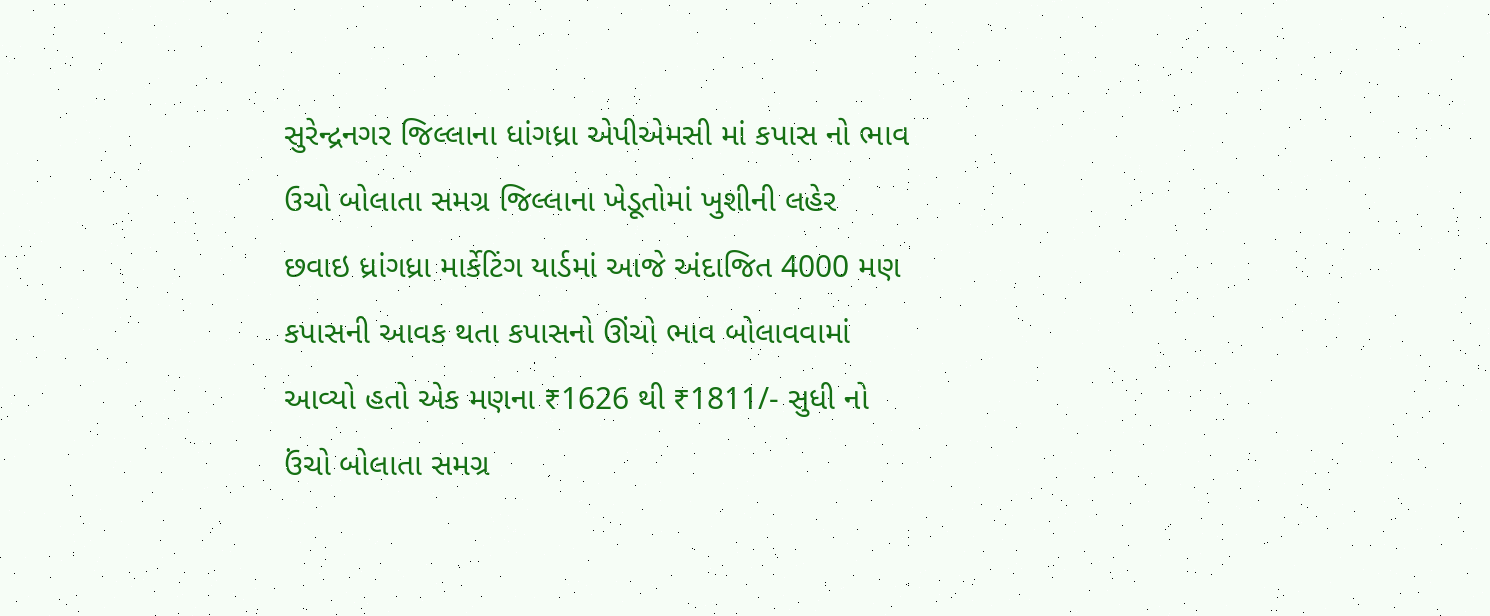સુરેન્દ્રનગર જિલ્લાના ધાંગધ્રા એપીએમસી માં કપાસ નો ભાવ ઉચો બોલાતા સમગ્ર જિલ્લાના ખેડૂતોમાં ખુશીની લહેર છવાઇ ધ્રાંગધ્રા માર્કેટિંગ યાર્ડમાં આજે અંદાજિત 4000 મણ કપાસની આવક થતા કપાસનો ઊંચો ભાવ બોલાવવામાં આવ્યો હતો એક મણના ₹1626 થી ₹1811/- સુધી નો ઉંચો બોલાતા સમગ્ર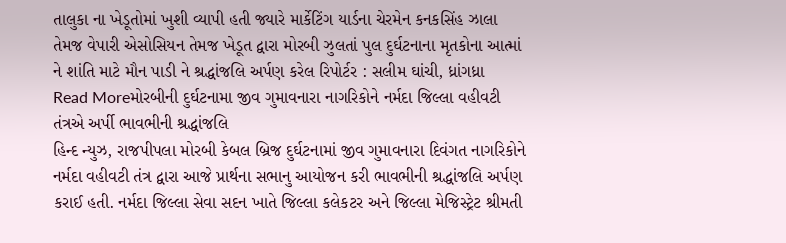તાલુકા ના ખેડૂતોમાં ખુશી વ્યાપી હતી જ્યારે માર્કેટિંગ યાર્ડના ચેરમેન કનકસિંહ ઝાલા તેમજ વેપારી એસોસિયન તેમજ ખેડૂત દ્વારા મોરબી ઝુલતાં પુલ દુર્ઘટનાના મૃતકોના આત્માં ને શાંતિ માટે મૌન પાડી ને શ્રદ્ધાંજલિ અર્પણ કરેલ રિપોર્ટર : સલીમ ઘાંચી, ધ્રાંગધ્રા
Read Moreમોરબીની દુર્ઘટનામા જીવ ગુમાવનારા નાગરિકોને નર્મદા જિલ્લા વહીવટી તંત્રએ અર્પી ભાવભીની શ્રદ્ધાંજલિ
હિન્દ ન્યુઝ, રાજપીપલા મોરબી કેબલ બ્રિજ દુર્ઘટનામાં જીવ ગુમાવનારા દિવંગત નાગરિકોને નર્મદા વહીવટી તંત્ર દ્વારા આજે પ્રાર્થના સભાનુ આયોજન કરી ભાવભીની શ્રદ્ધાંજલિ અર્પણ કરાઈ હતી. નર્મદા જિલ્લા સેવા સદન ખાતે જિલ્લા કલેકટર અને જિલ્લા મેજિસ્ટ્રેટ શ્રીમતી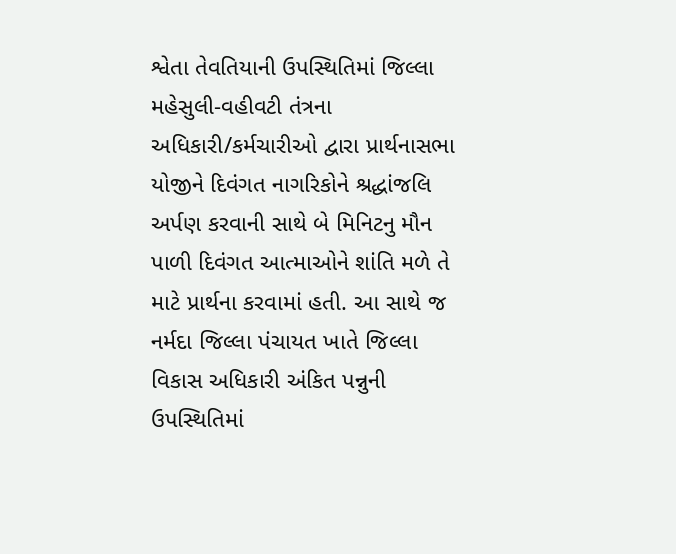શ્વેતા તેવતિયાની ઉપસ્થિતિમાં જિલ્લા મહેસુલી-વહીવટી તંત્રના અધિકારી/કર્મચારીઓ દ્વારા પ્રાર્થનાસભા યોજીને દિવંગત નાગરિકોને શ્રદ્ધાંજલિ અર્પણ કરવાની સાથે બે મિનિટનુ મૌન પાળી દિવંગત આત્માઓને શાંતિ મળે તે માટે પ્રાર્થના કરવામાં હતી. આ સાથે જ નર્મદા જિલ્લા પંચાયત ખાતે જિલ્લા વિકાસ અધિકારી અંકિત પન્નુની ઉપસ્થિતિમાં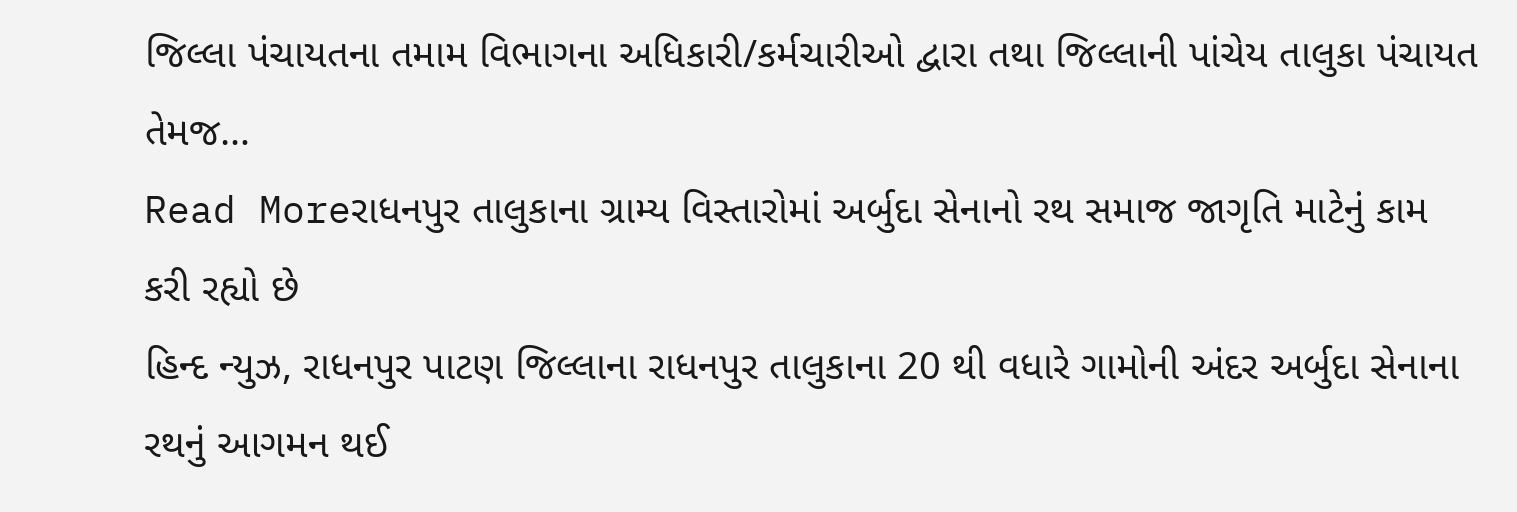જિલ્લા પંચાયતના તમામ વિભાગના અધિકારી/કર્મચારીઓ દ્વારા તથા જિલ્લાની પાંચેય તાલુકા પંચાયત તેમજ…
Read Moreરાધનપુર તાલુકાના ગ્રામ્ય વિસ્તારોમાં અર્બુદા સેનાનો રથ સમાજ જાગૃતિ માટેનું કામ કરી રહ્યો છે
હિન્દ ન્યુઝ, રાધનપુર પાટણ જિલ્લાના રાધનપુર તાલુકાના 20 થી વધારે ગામોની અંદર અર્બુદા સેનાના રથનું આગમન થઈ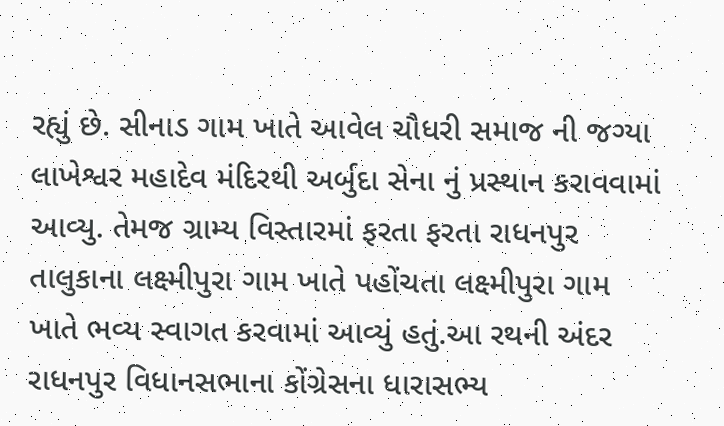રહ્યું છે. સીનાડ ગામ ખાતે આવેલ ચૌધરી સમાજ ની જગ્યા લાખેશ્વર મહાદેવ મંદિરથી અર્બુદા સેના નું પ્રસ્થાન કરાવવામાં આવ્યુ. તેમજ ગ્રામ્ય વિસ્તારમાં ફરતા ફરતા રાધનપુર તાલુકાના લક્ષ્મીપુરા ગામ ખાતે પહોંચતા લક્ષ્મીપુરા ગામ ખાતે ભવ્ય સ્વાગત કરવામાં આવ્યું હતું.આ રથની અંદર રાધનપુર વિધાનસભાના કોંગ્રેસના ધારાસભ્ય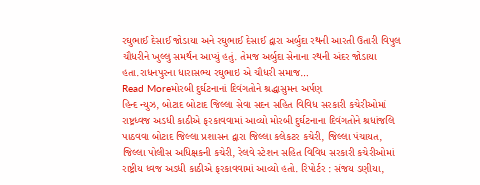રઘુભાઈ દેસાઈ જોડાયા અને રઘુભાઈ દેસાઈ દ્વારા અર્બુદા રથની આરતી ઉતારી વિપુલ ચૌધરીને ખુલ્લુ સમર્થન આપ્યું હતું. તેમજ અર્બુદા સેનાના રથની અંદર જોડાયા હતા.રાધનપુરના ધારાસભ્ય રઘુભાઇ એ ચૌધરી સમાજ…
Read Moreમોરબી દુર્ઘટનાનાં દિવંગતોને શ્રદ્ધાસુમન અર્પણ
હિન્દ ન્યુઝ, બોટાદ બોટાદ જિલ્લા સેવા સદન સહિત વિવિધ સરકારી કચેરીઓમાં રાષ્ટ્રધ્વજ અડધી કાઠીએ ફરકાવવામાં આવ્યો મોરબી દુર્ઘટનાના દિવંગતોને શ્રધાંજલિ પાઠવવા બોટાદ જિલ્લા પ્રશાસન દ્વારા જિલ્લા કલેકટર કચેરી, જિલ્લા પંચાયત, જિલ્લા પોલીસ અધિક્ષકની કચેરી, રેલવે સ્ટેશન સહિત વિવિધ સરકારી કચેરીઓમાં રાષ્ટ્રીય ધ્વજ અડધી કાઠીએ ફરકાવવામાં આવ્યો હતો. રિપોર્ટર : સંજય ડણીયા,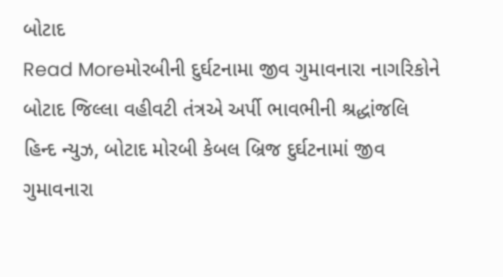બોટાદ
Read Moreમોરબીની દુર્ઘટનામા જીવ ગુમાવનારા નાગરિકોને બોટાદ જિલ્લા વહીવટી તંત્રએ અર્પી ભાવભીની શ્રદ્ધાંજલિ
હિન્દ ન્યુઝ, બોટાદ મોરબી કેબલ બ્રિજ દુર્ઘટનામાં જીવ ગુમાવનારા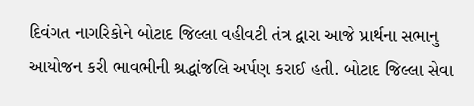દિવંગત નાગરિકોને બોટાદ જિલ્લા વહીવટી તંત્ર દ્વારા આજે પ્રાર્થના સભાનુ આયોજન કરી ભાવભીની શ્રદ્ધાંજલિ અર્પણ કરાઈ હતી. બોટાદ જિલ્લા સેવા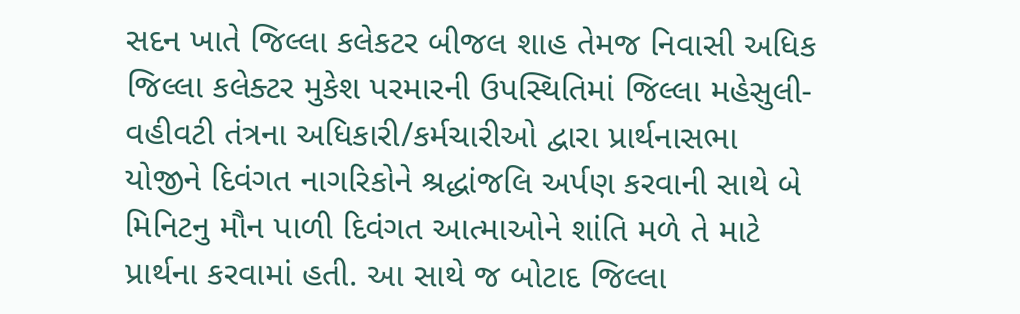સદન ખાતે જિલ્લા કલેકટર બીજલ શાહ તેમજ નિવાસી અધિક જિલ્લા કલેક્ટર મુકેશ પરમારની ઉપસ્થિતિમાં જિલ્લા મહેસુલી-વહીવટી તંત્રના અધિકારી/કર્મચારીઓ દ્વારા પ્રાર્થનાસભા યોજીને દિવંગત નાગરિકોને શ્રદ્ધાંજલિ અર્પણ કરવાની સાથે બે મિનિટનુ મૌન પાળી દિવંગત આત્માઓને શાંતિ મળે તે માટે પ્રાર્થના કરવામાં હતી. આ સાથે જ બોટાદ જિલ્લા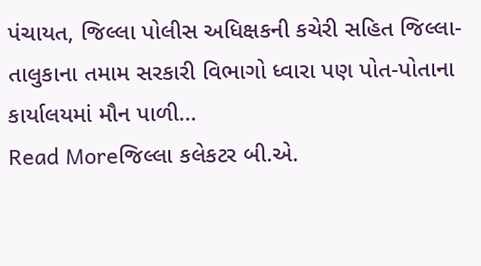પંચાયત, જિલ્લા પોલીસ અધિક્ષકની કચેરી સહિત જિલ્લા-તાલુકાના તમામ સરકારી વિભાગો ધ્વારા પણ પોત-પોતાના કાર્યાલયમાં મૌન પાળી…
Read Moreજિલ્લા કલેકટર બી.એ.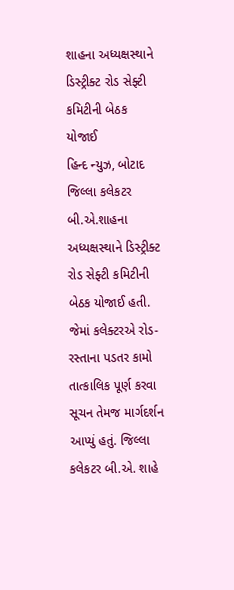શાહના અધ્યક્ષસ્થાને ડિસ્ટ્રીક્ટ રોડ સેફ્ટી કમિટીની બેઠક યોજાઈ
હિન્દ ન્યુઝ, બોટાદ જિલ્લા કલેકટર બી.એ.શાહના અધ્યક્ષસ્થાને ડિસ્ટ્રીક્ટ રોડ સેફ્ટી કમિટીની બેઠક યોજાઈ હતી. જેમાં કલેક્ટરએ રોડ-રસ્તાના પડતર કામો તાત્કાલિક પૂર્ણ કરવા સૂચન તેમજ માર્ગદર્શન આપ્યું હતું. જિલ્લા કલેકટર બી.એ. શાહે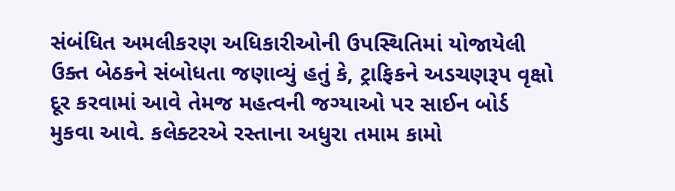સંબંધિત અમલીકરણ અધિકારીઓની ઉપસ્થિતિમાં યોજાયેલી ઉક્ત બેઠકને સંબોધતા જણાવ્યું હતું કે, ટ્રાફિકને અડચણરૂપ વૃક્ષો દૂર કરવામાં આવે તેમજ મહત્વની જગ્યાઓ પર સાઈન બોર્ડ મુકવા આવે. કલેક્ટરએ રસ્તાના અધુરા તમામ કામો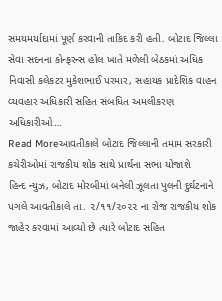સમયમર્યાદામાં પૂર્ણ કરવાની તાકિદ કરી હતી. બોટાદ જિલ્લા સેવા સદનના કોન્ફરન્સ હોલ ખાતે મળેલી બેઠકમાં અધિક નિવાસી કલેકટર મુકેશભાઈ પરમાર, સહાયક પ્રાદેશિક વાહન વ્યવહાર અધિકારી સહિત સંબધિત અમલીકરણ અધિકારીઓ…
Read Moreઆવતીકાલે બોટાદ જિલ્લાની તમામ સરકારી કચેરીઓમાં રાજકીય શોક સાથે પ્રાર્થના સભા યોજાશે
હિન્દ ન્યુઝ, બોટાદ મોરબીમાં બનેલી ઝૂલતા પુલની દુર્ઘટનાને પગલે આવતીકાલે તા. ૨/૧૧/૨૦૨૨ ના રોજ રાજકીય શોક જાહેર કરવામાં આવ્યો છે ત્યારે બોટાદ સહિત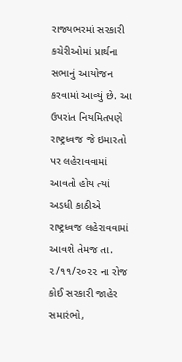રાજ્યભરમાં સરકારી કચેરીઓમાં પ્રાર્થના સભાનું આયોજન કરવામાં આવ્યું છે. આ ઉપરાંત નિયમિતપણે રાષ્ટ્રધ્વજ જે ઇમારતો પર લહેરાવવામાં આવતો હોય ત્યાં અડધી કાઠીએ રાષ્ટ્રધ્વજ લહેરાવવામાં આવશે તેમજ તા. ૨/૧૧/૨૦૨૨ ના રોજ કોઈ સરકારી જાહેર સમારંભો,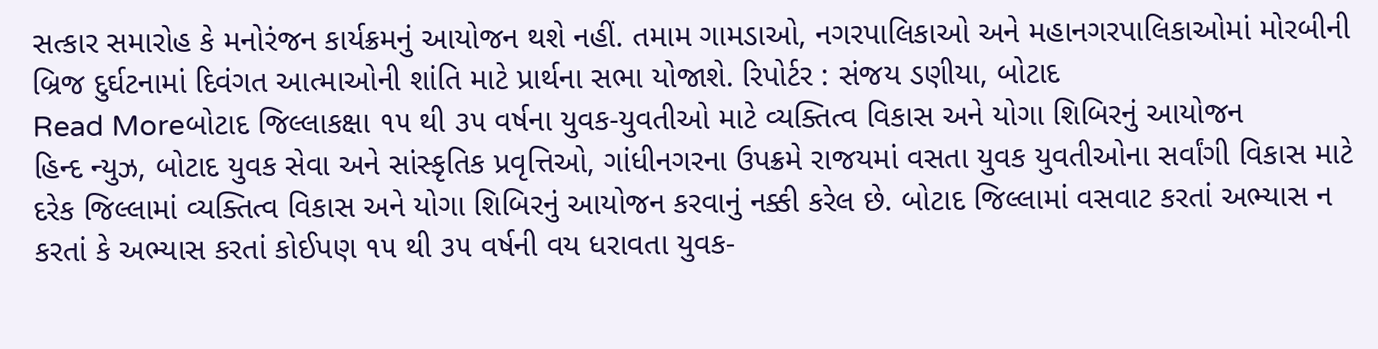સત્કાર સમારોહ કે મનોરંજન કાર્યક્રમનું આયોજન થશે નહીં. તમામ ગામડાઓ, નગરપાલિકાઓ અને મહાનગરપાલિકાઓમાં મોરબીની બ્રિજ દુર્ઘટનામાં દિવંગત આત્માઓની શાંતિ માટે પ્રાર્થના સભા યોજાશે. રિપોર્ટર : સંજય ડણીયા, બોટાદ
Read Moreબોટાદ જિલ્લાકક્ષા ૧૫ થી ૩૫ વર્ષના યુવક-યુવતીઓ માટે વ્યક્તિત્વ વિકાસ અને યોગા શિબિરનું આયોજન
હિન્દ ન્યુઝ, બોટાદ યુવક સેવા અને સાંસ્કૃતિક પ્રવૃત્તિઓ, ગાંધીનગરના ઉપક્રમે રાજયમાં વસતા યુવક યુવતીઓના સર્વાંગી વિકાસ માટે દરેક જિલ્લામાં વ્યક્તિત્વ વિકાસ અને યોગા શિબિરનું આયોજન કરવાનું નક્કી કરેલ છે. બોટાદ જિલ્લામાં વસવાટ કરતાં અભ્યાસ ન કરતાં કે અભ્યાસ કરતાં કોઈપણ ૧૫ થી ૩૫ વર્ષની વય ધરાવતા યુવક-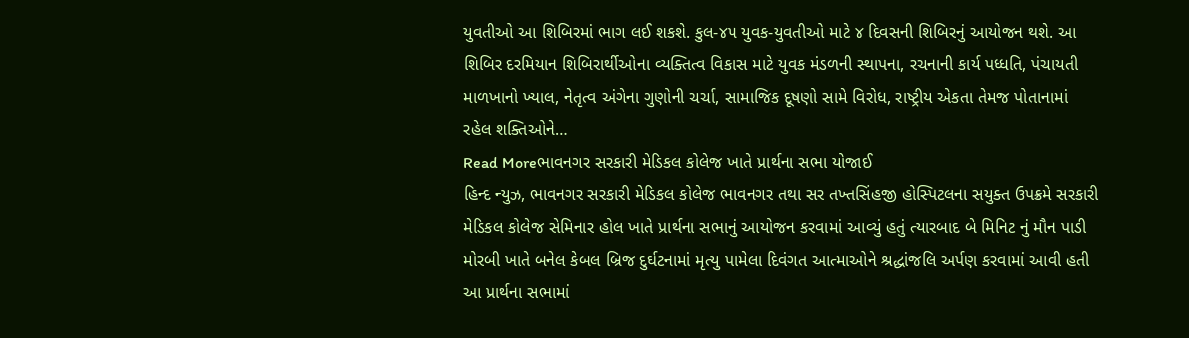યુવતીઓ આ શિબિરમાં ભાગ લઈ શકશે. કુલ-૪૫ યુવક-યુવતીઓ માટે ૪ દિવસની શિબિરનું આયોજન થશે. આ શિબિર દરમિયાન શિબિરાર્થીઓના વ્યક્તિત્વ વિકાસ માટે યુવક મંડળની સ્થાપના, રચનાની કાર્ય પધ્ધતિ, પંચાયતી માળખાનો ખ્યાલ, નેતૃત્વ અંગેના ગુણોની ચર્ચા, સામાજિક દૂષણો સામે વિરોધ, રાષ્ટ્રીય એકતા તેમજ પોતાનામાં રહેલ શક્તિઓને…
Read Moreભાવનગર સરકારી મેડિકલ કોલેજ ખાતે પ્રાર્થના સભા યોજાઈ
હિન્દ ન્યુઝ, ભાવનગર સરકારી મેડિકલ કોલેજ ભાવનગર તથા સર તખ્તસિંહજી હોસ્પિટલના સયુક્ત ઉપક્રમે સરકારી મેડિકલ કોલેજ સેમિનાર હોલ ખાતે પ્રાર્થના સભાનું આયોજન કરવામાં આવ્યું હતું ત્યારબાદ બે મિનિટ નું મૌન પાડી મોરબી ખાતે બનેલ કેબલ બ્રિજ દુર્ઘટનામાં મૃત્યુ પામેલા દિવંગત આત્માઓને શ્રદ્ધાંજલિ અર્પણ કરવામાં આવી હતી આ પ્રાર્થના સભામાં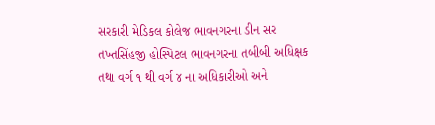સરકારી મેડિકલ કોલેજ ભાવનગરના ડીન સર તખ્તસિંહજી હોસ્પિટલ ભાવનગરના તબીબી અધિક્ષક તથા વર્ગ ૧ થી વર્ગ ૪ ના અધિકારીઓ અને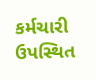કર્મચારી ઉપસ્થિત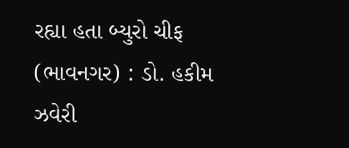રહ્યા હતા બ્યુરો ચીફ (ભાવનગર) : ડો. હકીમ ઝવેરી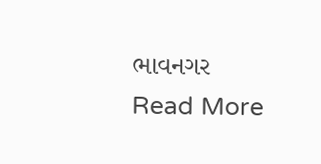ભાવનગર
Read More